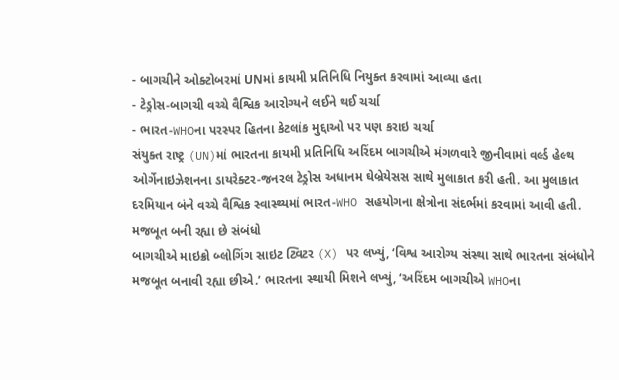- બાગચીને ઓક્ટોબરમાં UNમાં કાયમી પ્રતિનિધિ નિયુક્ત કરવામાં આવ્યા હતા
- ટેડ્રોસ-બાગચી વચ્ચે વૈશ્વિક આરોગ્યને લઈને થઈ ચર્ચા
- ભારત-WHOના પરસ્પર હિતના કેટલાંક મુદ્દાઓ પર પણ કરાઇ ચર્ચા
સંયુક્ત રાષ્ટ્ર (UN)માં ભારતના કાયમી પ્રતિનિધિ અરિંદમ બાગચીએ મંગળવારે જીનીવામાં વર્લ્ડ હેલ્થ ઓર્ગેનાઇઝેશનના ડાયરેક્ટર-જનરલ ટેડ્રોસ અધાનમ ઘેબ્રેયેસસ સાથે મુલાકાત કરી હતી. આ મુલાકાત દરમિયાન બંને વચ્ચે વૈશ્વિક સ્વાસ્થ્યમાં ભારત-WHO સહયોગના ક્ષેત્રોના સંદર્ભમાં કરવામાં આવી હતી.
મજબૂત બની રહ્યા છે સંબંધો
બાગચીએ માઇક્રો બ્લોગિંગ સાઇટ ટ્વિટર (X) પર લખ્યું, ‘વિશ્વ આરોગ્ય સંસ્થા સાથે ભારતના સંબંધોને મજબૂત બનાવી રહ્યા છીએ.’ ભારતના સ્થાયી મિશને લખ્યું, ‘અરિંદમ બાગચીએ WHOના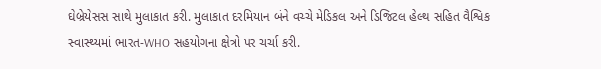ઘેબ્રેયેસસ સાથે મુલાકાત કરી. મુલાકાત દરમિયાન બંને વચ્ચે મેડિકલ અને ડિજિટલ હેલ્થ સહિત વૈશ્વિક સ્વાસ્થ્યમાં ભારત-WHO સહયોગના ક્ષેત્રો પર ચર્ચા કરી.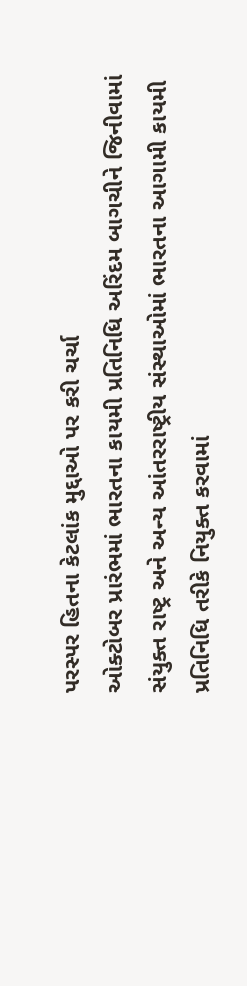પરસ્પર હિતના કેટલાંક મુદ્દાઓ પર કરી ચર્ચા
ઓક્ટોબર પ્રારંભમાં ભારતના કાયમી પ્રતિનિધિ અરિંદમ બાગચીને જિનીવામાં સંયુક્ત રાષ્ટ્ર અને અન્ય આંતરરાષ્ટ્રીય સંસ્થાઓમાં ભારતના આગામી કાયમી પ્રતિનિધિ તરીકે નિયુક્ત કરવામાં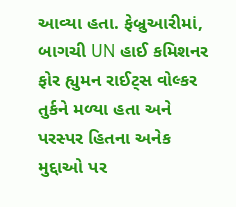આવ્યા હતા. ફેબ્રુઆરીમાં, બાગચી UN હાઈ કમિશનર ફોર હ્યુમન રાઈટ્સ વોલ્કર તુર્કને મળ્યા હતા અને પરસ્પર હિતના અનેક મુદ્દાઓ પર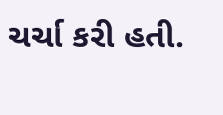ચર્ચા કરી હતી.